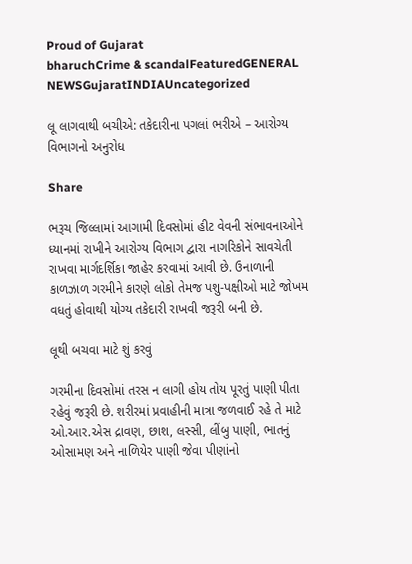Proud of Gujarat
bharuchCrime & scandalFeaturedGENERAL NEWSGujaratINDIAUncategorized

લૂ લાગવાથી બચીએ: તકેદારીના પગલાં ભરીએ – આરોગ્ય વિભાગનો અનુરોધ

Share

ભરૂચ જિલ્લામાં આગામી દિવસોમાં હીટ વેવની સંભાવનાઓને ધ્યાનમાં રાખીને આરોગ્ય વિભાગ દ્વારા નાગરિકોને સાવચેતી રાખવા માર્ગદર્શિકા જાહેર કરવામાં આવી છે. ઉનાળાની કાળઝાળ ગરમીને કારણે લોકો તેમજ પશુ-પક્ષીઓ માટે જોખમ વધતું હોવાથી યોગ્ય તકેદારી રાખવી જરૂરી બની છે.

લૂથી બચવા માટે શું કરવું

ગરમીના દિવસોમાં તરસ ન લાગી હોય તોય પૂરતું પાણી પીતા રહેવું જરૂરી છે. શરીરમાં પ્રવાહીની માત્રા જળવાઈ રહે તે માટે ઓ.આર.એસ દ્રાવણ, છાશ, લસ્સી, લીંબુ પાણી, ભાતનું ઓસામણ અને નાળિયેર પાણી જેવા પીણાંનો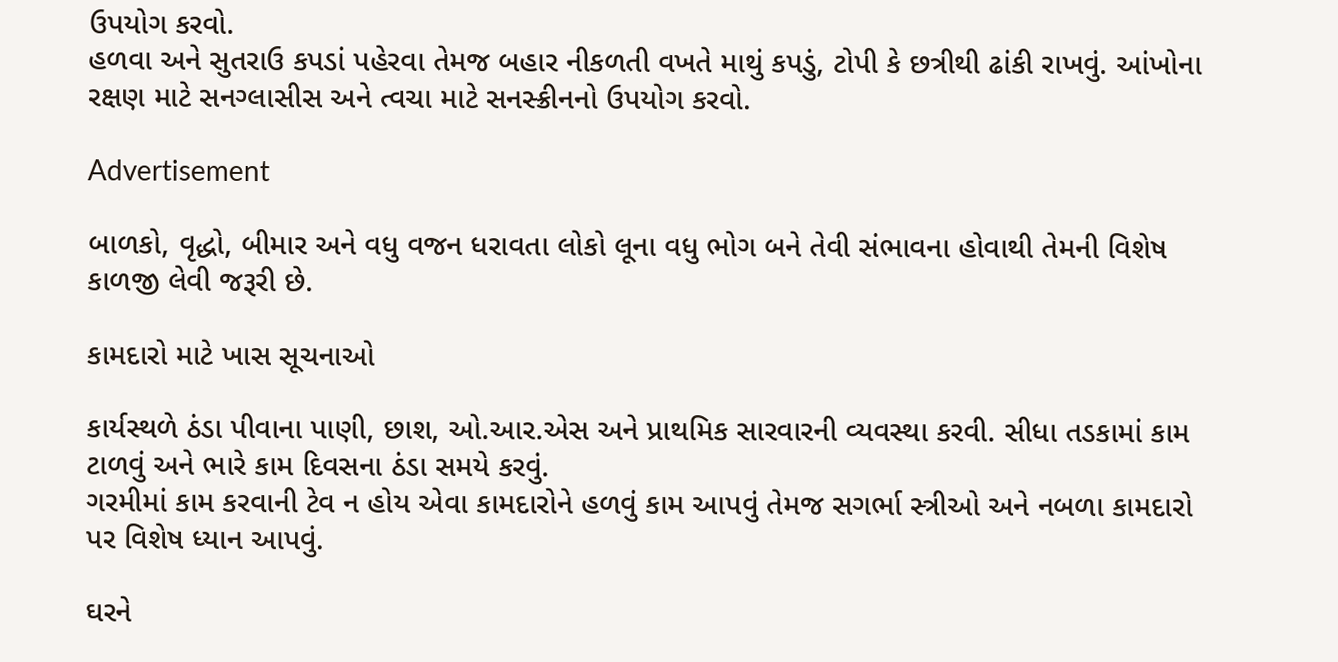ઉપયોગ કરવો.
હળવા અને સુતરાઉ કપડાં પહેરવા તેમજ બહાર નીકળતી વખતે માથું કપડું, ટોપી કે છત્રીથી ઢાંકી રાખવું. આંખોના રક્ષણ માટે સનગ્લાસીસ અને ત્વચા માટે સનસ્ક્રીનનો ઉપયોગ કરવો.

Advertisement

બાળકો, વૃદ્ધો, બીમાર અને વધુ વજન ધરાવતા લોકો લૂના વધુ ભોગ બને તેવી સંભાવના હોવાથી તેમની વિશેષ કાળજી લેવી જરૂરી છે.

કામદારો માટે ખાસ સૂચનાઓ

કાર્યસ્થળે ઠંડા પીવાના પાણી, છાશ, ઓ.આર.એસ અને પ્રાથમિક સારવારની વ્યવસ્થા કરવી. સીધા તડકામાં કામ ટાળવું અને ભારે કામ દિવસના ઠંડા સમયે કરવું.
ગરમીમાં કામ કરવાની ટેવ ન હોય એવા કામદારોને હળવું કામ આપવું તેમજ સગર્ભા સ્ત્રીઓ અને નબળા કામદારો પર વિશેષ ધ્યાન આપવું.

ઘરને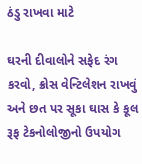ઠંડુ રાખવા માટે

ઘરની દીવાલોને સફેદ રંગ કરવો, ક્રોસ વેન્ટિલેશન રાખવું અને છત પર સૂકા ઘાસ કે કૂલ રૂફ ટેકનોલોજીનો ઉપયોગ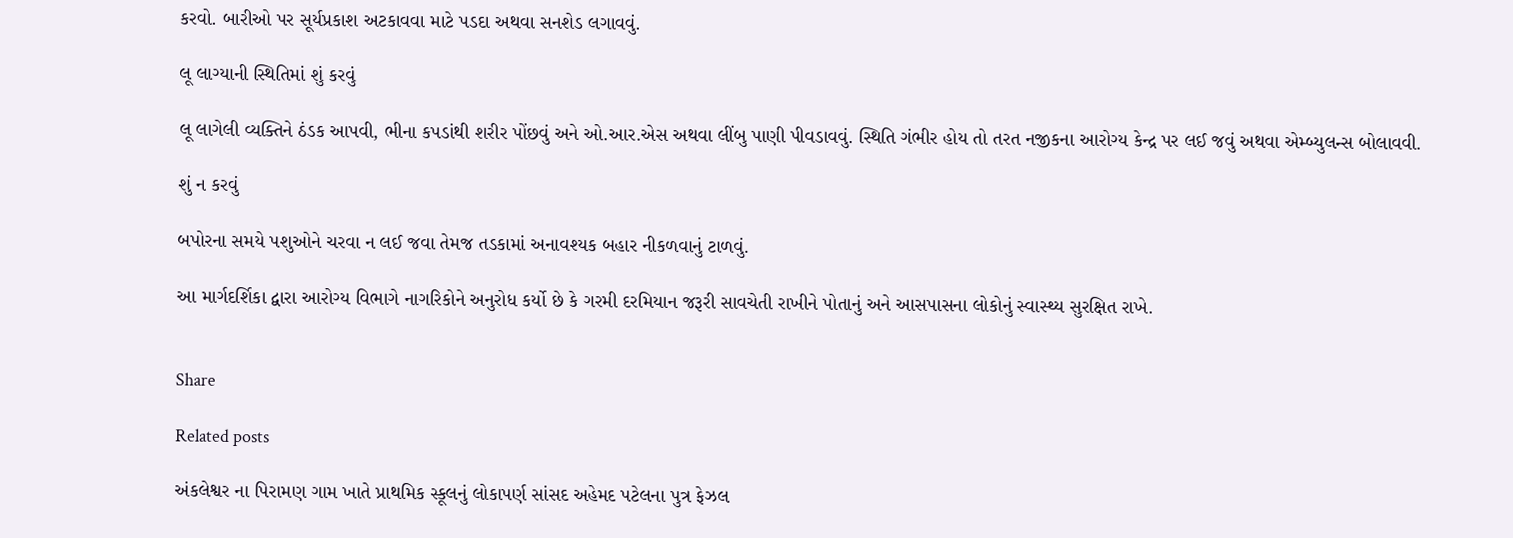કરવો. બારીઓ પર સૂર્યપ્રકાશ અટકાવવા માટે પડદા અથવા સનશેડ લગાવવું.

લૂ લાગ્યાની સ્થિતિમાં શું કરવું

લૂ લાગેલી વ્યક્તિને ઠંડક આપવી, ભીના કપડાંથી શરીર પોંછવું અને ઓ.આર.એસ અથવા લીંબુ પાણી પીવડાવવું. સ્થિતિ ગંભીર હોય તો તરત નજીકના આરોગ્ય કેન્દ્ર પર લઈ જવું અથવા એમ્બ્યુલન્સ બોલાવવી.

શું ન કરવું

બપોરના સમયે પશુઓને ચરવા ન લઈ જવા તેમજ તડકામાં અનાવશ્યક બહાર નીકળવાનું ટાળવું.

આ માર્ગદર્શિકા દ્વારા આરોગ્ય વિભાગે નાગરિકોને અનુરોધ કર્યો છે કે ગરમી દરમિયાન જરૂરી સાવચેતી રાખીને પોતાનું અને આસપાસના લોકોનું સ્વાસ્થ્ય સુરક્ષિત રાખે.


Share

Related posts

અંકલેશ્વર ના પિરામણ ગામ ખાતે પ્રાથમિક સ્કૂલનું લોકાપર્ણ સાંસદ અહેમદ પટેલના પુત્ર ફેઝલ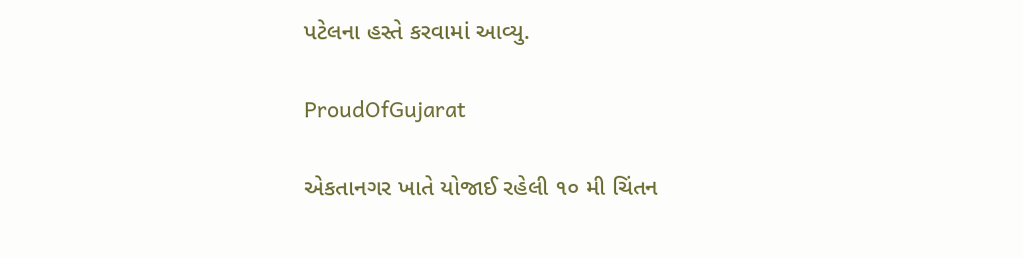પટેલના હસ્તે કરવામાં આવ્યુ.

ProudOfGujarat

એકતાનગર ખાતે યોજાઈ રહેલી ૧૦ મી ચિંતન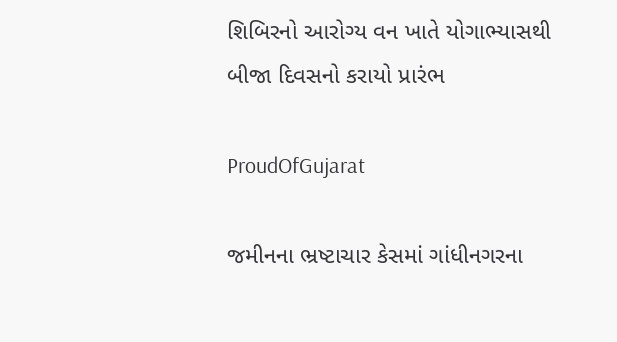શિબિરનો આરોગ્ય વન ખાતે યોગાભ્‍યાસથી બીજા દિવસનો કરાયો પ્રારંભ

ProudOfGujarat

જમીનના ભ્રષ્ટાચાર કેસમાં ગાંધીનગરના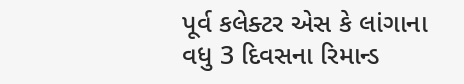પૂર્વ કલેક્ટર એસ કે લાંગાના વધુ 3 દિવસના રિમાન્ડ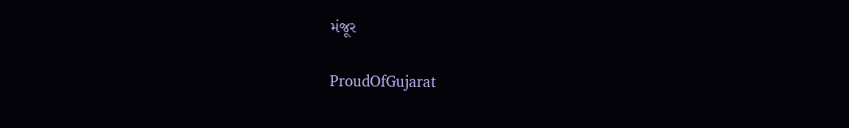મંજૂર

ProudOfGujarat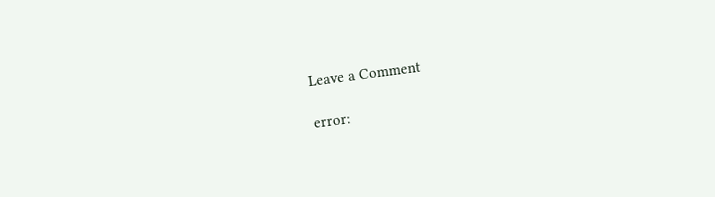Leave a Comment

error: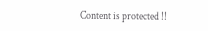Content is protected !!